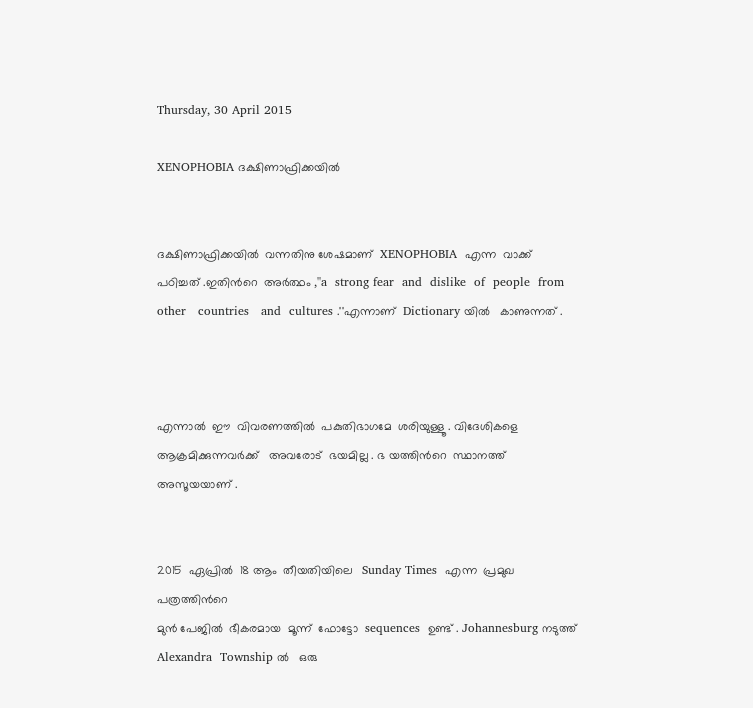Thursday, 30 April 2015

XENOPHOBIA ദക്ഷിണാഫ്രിക്കയിൽ


ദക്ഷിണാഫ്രിക്കയിൽ  വന്നതിനു ശേഷമാണ്  XENOPHOBIA  എന്ന  വാക്ക്
പഠിച്ചത് .ഇതിൻറെ  അർത്ഥം ,''a  strong fear  and  dislike  of  people  from
other   countries   and  cultures .''എന്നാണ്  Dictionary യിൽ   കാണുന്നത് .



എന്നാൽ  ഈ  വിവരണത്തിൽ  പകുതിഭാഗമേ  ശരിയുള്ളൂ . വിദേശികളെ
ആക്രമിക്കുന്നവർക്ക്   അവരോട്  ഭയമില്ല . ഭ യത്തിൻറെ  സ്ഥാനത്ത്
അസൂയയാണ് .


2015  ഏപ്രിൽ  18 ആം  തീയതിയിലെ   Sunday Times  എന്ന  പ്രമുഖ  പത്രത്തിൻറെ
മുൻ പേജിൽ  ഭീകരമായ  മൂന്ന്  ഫോട്ടോ  sequences  ഉണ്ട് . Johannesburg നടുത്ത്
Alexandra  Township ൽ   ഒരു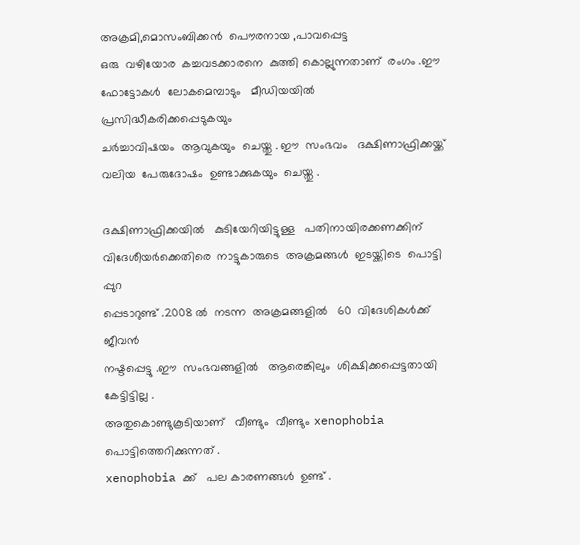അക്രമി,മൊസംബിക്കൻ  പൌരനായ ,പാവപ്പെട്ട
ഒരു  വഴിയോര  കച്ചവടക്കാരനെ  കുത്തി കൊല്ലുന്നതാണ്  രംഗം .ഈ  ഫോട്ടോകൾ  ലോകമെമ്പാടും   മീഡിയയിൽ    പ്രസിദ്ധീകരിക്കപ്പെടുകയും
ചർച്ചാവിഷയം  ആവുകയും  ചെയ്തു . ഈ  സംഭവം   ദക്ഷിണാഫ്രിക്കയ്ക്ക്
വലിയ  പേരുദോഷം  ഉണ്ടാക്കുകയും  ചെയ്തു .

ദക്ഷിണാഫ്രിക്കയിൽ   കുടിയേറിയിട്ടുള്ള   പതിനായിരക്കണക്കിന്  വിദേശീയർക്കെതിരെ  നാട്ടുകാരുടെ  അക്രമങ്ങൾ  ഇടയ്ക്കിടെ  പൊട്ടി പ്പുറ
പ്പെടാറുണ്ട് .2008 ൽ  നടന്ന  അക്രമങ്ങളിൽ   60  വിദേശികൾക്ക്  ജീവൻ
നഷ്ടപ്പെട്ടു .ഈ  സംഭവങ്ങളിൽ   ആരെങ്കിലും  ശിക്ഷിക്കപ്പെട്ടതായി  കേട്ടിട്ടില്ല .
അതുകൊണ്ടുകൂടിയാണ്   വീണ്ടും  വീണ്ടും xenophobia  പൊട്ടിത്തെറിക്കുന്നത് .
xenophobia ക്ക്   പല കാരണങ്ങൾ  ഉണ്ട് .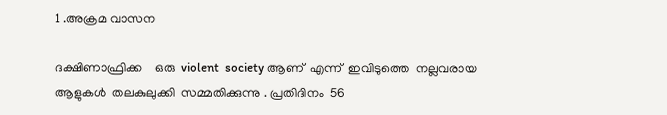1 .അക്രമ വാസന

ദക്ഷിണാഫ്രിക്ക    ഒരു  violent  society ആണ്  എന്ന്  ഇവിടുത്തെ  നല്ലവരായ
ആളുകൾ  തലകുലുക്കി  സമ്മതിക്കുന്നു . പ്രതിദിനം  56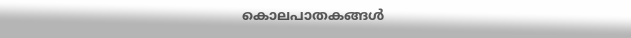കൊലപാതകങ്ങൾ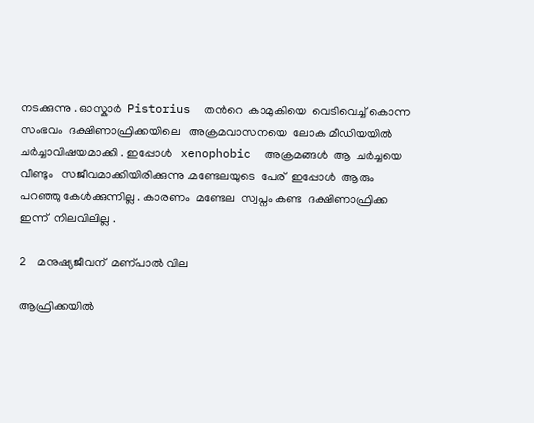നടക്കുന്നു . ഓസ്കാർ  Pistorius  തൻറെ  കാമുകിയെ  വെടിവെച്ച് കൊന്ന
സംഭവം  ദക്ഷിണാഫ്രിക്കയിലെ   അക്രമവാസനയെ  ലോക മീഡിയയിൽ
ചർച്ചാവിഷയമാക്കി . ഇപ്പോൾ   xenophobic  അക്രമങ്ങൾ  ആ  ചർച്ചയെ
വീണ്ടും   സജീവമാക്കിയിരിക്കുന്നു .മണ്ടേലയുടെ  പേര്  ഇപ്പോൾ  ആരും
പറഞ്ഞു കേൾക്കുന്നില്ല . കാരണം  മണ്ടേല  സ്വപ്നം കണ്ട  ദക്ഷിണാഫ്രിക്ക
ഇന്ന്  നിലവിലില്ല .

2    മനുഷ്യജീവന്  മണ്പാൽ വില

ആഫ്രിക്കയിൽ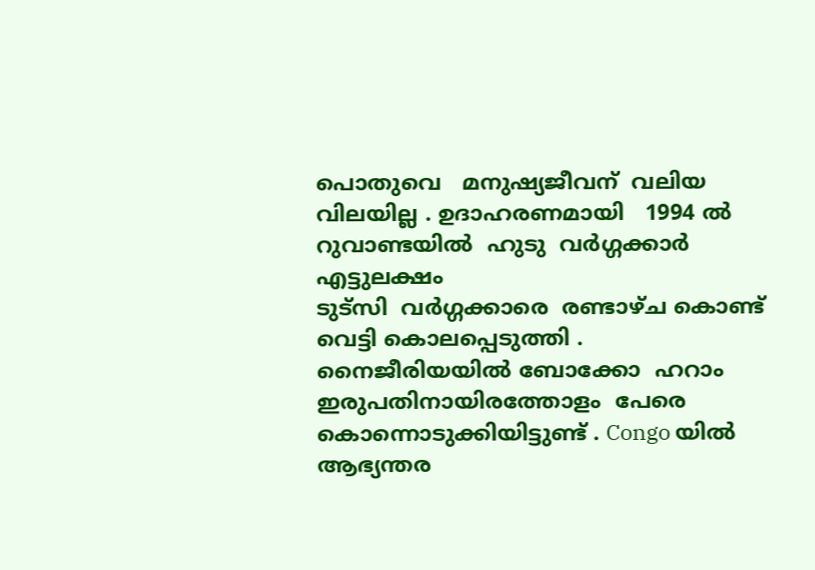പൊതുവെ   മനുഷ്യജീവന്  വലിയ  വിലയില്ല . ഉദാഹരണമായി   1994 ൽ  റുവാണ്ടയിൽ  ഹുടു  വർഗ്ഗക്കാർ  എട്ടുലക്ഷം
ടുട്സി  വർഗ്ഗക്കാരെ  രണ്ടാഴ്ച കൊണ്ട്  വെട്ടി കൊലപ്പെടുത്തി . നൈജീരിയയിൽ ബോക്കോ  ഹറാം   ഇരുപതിനായിരത്തോളം  പേരെ
കൊന്നൊടുക്കിയിട്ടുണ്ട് . Congo യിൽ   ആഭ്യന്തര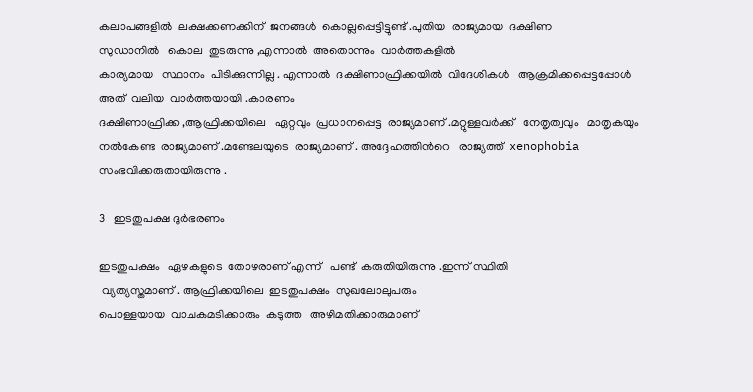കലാപങ്ങളിൽ  ലക്ഷക്കണക്കിന്  ജനങ്ങൾ  കൊല്ലപ്പെട്ടിട്ടുണ്ട് .പുതിയ  രാജ്യമായ  ദക്ഷിണ
സുഡാനിൽ   കൊല  തുടരുന്നു ,എന്നാൽ  അതൊന്നും  വാർത്തകളിൽ
കാര്യമായ   സ്ഥാനം  പിടിക്കുന്നില്ല . എന്നാൽ  ദക്ഷിണാഫ്രിക്കയിൽ  വിദേശികൾ   ആക്രമിക്കപ്പെട്ടപ്പോൾ   അത്  വലിയ  വാർത്തയായി .കാരണം
ദക്ഷിണാഫ്രിക്ക ,ആഫ്രിക്കയിലെ   ഏറ്റവും  പ്രധാനപ്പെട്ട  രാജ്യമാണ് .മറ്റുള്ളവർക്ക്   നേതൃത്വവും   മാതൃകയും  നൽകേണ്ട  രാജ്യമാണ് .മണ്ടേലയുടെ  രാജ്യമാണ് . അദ്ദേഹത്തിൻറെ   രാജ്യത്ത്  xenophobia  സംഭവിക്കരുതായിരുന്നു .

3   ഇടതുപക്ഷ ദുർഭരണം

ഇടതുപക്ഷം   ഏഴകളുടെ  തോഴരാണ് എന്ന്   പണ്ട്  കരുതിയിരുന്നു .ഇന്ന് സ്ഥിതി
 വ്യത്യസ്തമാണ് . ആഫ്രിക്കയിലെ  ഇടതുപക്ഷം  സുഖലോലുപരും
പൊള്ളയായ  വാചകമടിക്കാരും  കടുത്ത   അഴിമതിക്കാരുമാണ്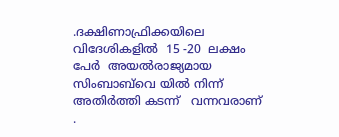.ദക്ഷിണാഫ്രിക്കയിലെ   വിദേശികളിൽ  15 -20  ലക്ഷം  പേർ  അയൽരാജ്യമായ
സിംബാബ്‌വെ യിൽ നിന്ന്   അതിർത്തി കടന്ന്   വന്നവരാണ് .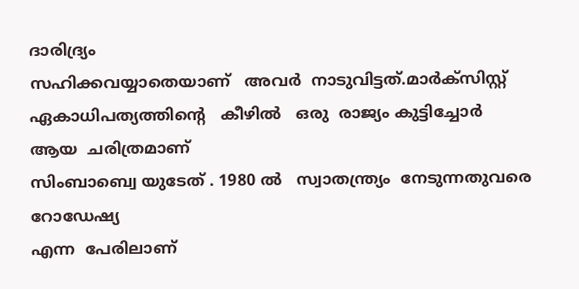ദാരിദ്ര്യം
സഹിക്കവയ്യാതെയാണ്   അവർ  നാടുവിട്ടത്.മാർക്സിസ്റ്റ്‌  ഏകാധിപത്യത്തിന്റെ   കീഴിൽ   ഒരു  രാജ്യം കുട്ടിച്ചോർ  ആയ  ചരിത്രമാണ്
സിംബാബ്വെ യുടേത് . 1980 ൽ   സ്വാതന്ത്ര്യം  നേടുന്നതുവരെ   റോഡേഷ്യ
എന്ന  പേരിലാണ്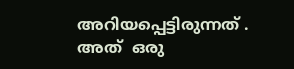അറിയപ്പെട്ടിരുന്നത് . അത്  ഒരു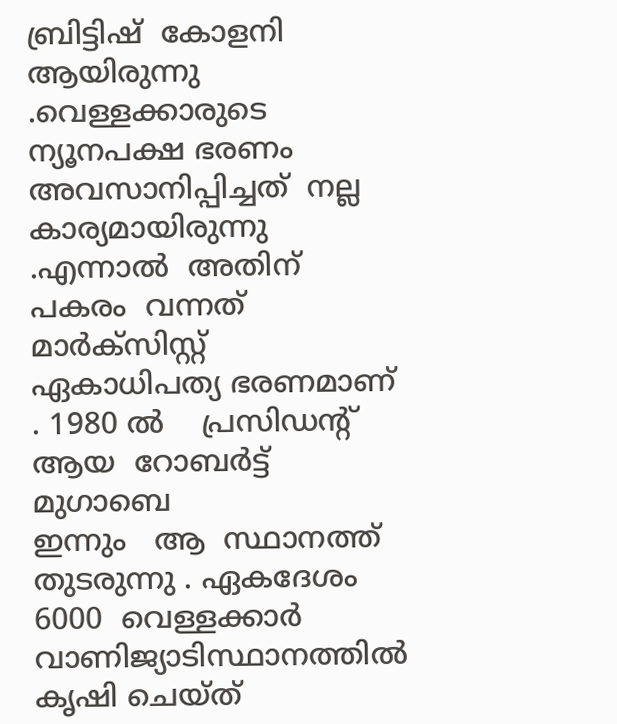ബ്രിട്ടിഷ്  കോളനി  ആയിരുന്നു .വെള്ളക്കാരുടെ    ന്യൂനപക്ഷ ഭരണം  അവസാനിപ്പിച്ചത്  നല്ല
കാര്യമായിരുന്നു .എന്നാൽ  അതിന്   പകരം  വന്നത്  മാർക്സിസ്റ്റ്‌  ഏകാധിപത്യ ഭരണമാണ് . 1980 ൽ    പ്രസിഡന്റ്‌  ആയ  റോബർട്ട്‌  മുഗാബെ
ഇന്നും   ആ  സ്ഥാനത്ത്  തുടരുന്നു . ഏകദേശം  6000  വെള്ളക്കാർ   വാണിജ്യാടിസ്ഥാനത്തിൽ  കൃഷി ചെയ്ത്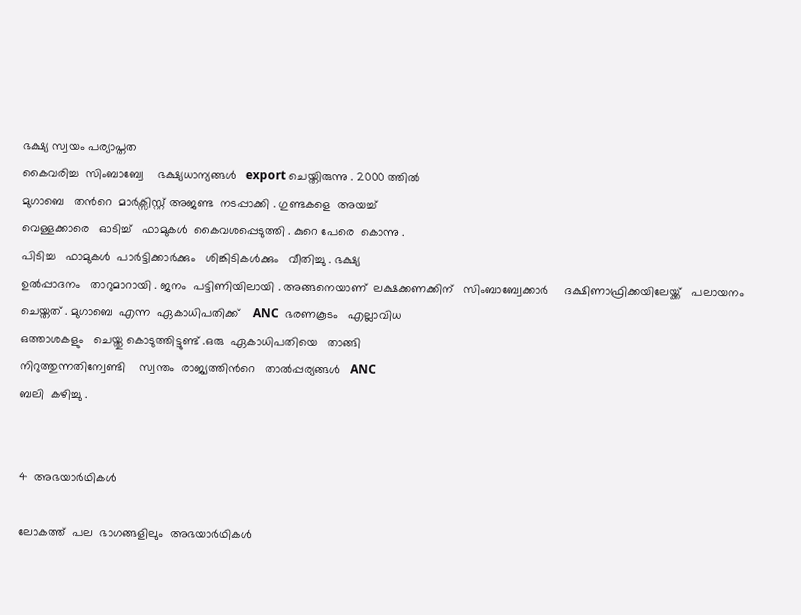ഭക്ഷ്യ സ്വയം പര്യാപ്തത
കൈവരിച്ച  സിംബാബ്വേ    ഭക്ഷ്യധാന്യങ്ങൾ   export ചെയ്തിരുന്നു . 2000 ത്തിൽ
മുഗാബെ   തൻറെ  മാർക്സിസ്റ്റ്‌ അജണ്ട  നടപ്പാക്കി . ഗുണ്ടകളെ  അയച്ച്
വെള്ളക്കാരെ   ഓടിച്ച്   ഫാമുകൾ  കൈവശപ്പെടുത്തി . കുറെ പേരെ  കൊന്നു .
പിടിച്ച   ഫാമുകൾ  പാർട്ടിക്കാർക്കും   ശിങ്കിടികൾക്കും   വീതിച്ചു . ഭക്ഷ്യ
ഉൽപ്പാദനം   താറുമാറായി . ജനം  പട്ടിണിയിലായി . അങ്ങനെയാണ്  ലക്ഷക്കണക്കിന്‌   സിംബാബ്വേക്കാർ     ദക്ഷിണാഫ്രിക്കയിലേയ്ക്ക്   പലായനം
ചെയ്തത് . മുഗാബെ  എന്ന  ഏകാധിപതിക്ക്    ANC  ഭരണകൂടം   എല്ലാവിധ
ഒത്താശകളും   ചെയ്തു കൊടുത്തിട്ടുണ്ട്‌ .ഒരു  ഏകാധിപതിയെ   താങ്ങി
നിറുത്തുന്നതിന്വേണ്ടി    സ്വന്തം  രാജ്യത്തിൻറെ   താൽപ്പര്യങ്ങൾ   ANC
ബലി  കഴിച്ചു .


4  അഭയാർഥികൾ

ലോകത്ത്  പല  ഭാഗങ്ങളിലും  അഭയാർഥികൾ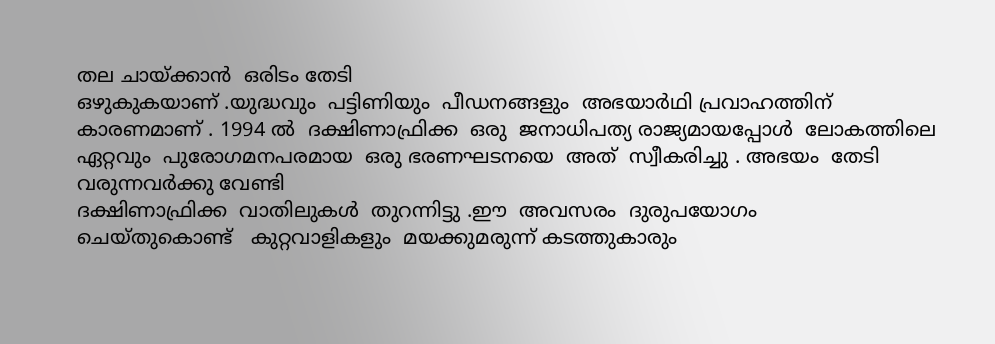തല ചായ്ക്കാൻ  ഒരിടം തേടി
ഒഴുകുകയാണ് .യുദ്ധവും  പട്ടിണിയും  പീഡനങ്ങളും  അഭയാർഥി പ്രവാഹത്തിന്  കാരണമാണ് . 1994 ൽ  ദക്ഷിണാഫ്രിക്ക  ഒരു  ജനാധിപത്യ രാജ്യമായപ്പോൾ  ലോകത്തിലെ  ഏറ്റവും  പുരോഗമനപരമായ  ഒരു ഭരണഘടനയെ  അത്  സ്വീകരിച്ചു . അഭയം  തേടി വരുന്നവർക്കു വേണ്ടി
ദക്ഷിണാഫ്രിക്ക  വാതിലുകൾ  തുറന്നിട്ടു .ഈ  അവസരം  ദുരുപയോഗം
ചെയ്തുകൊണ്ട്   കുറ്റവാളികളും  മയക്കുമരുന്ന് കടത്തുകാരും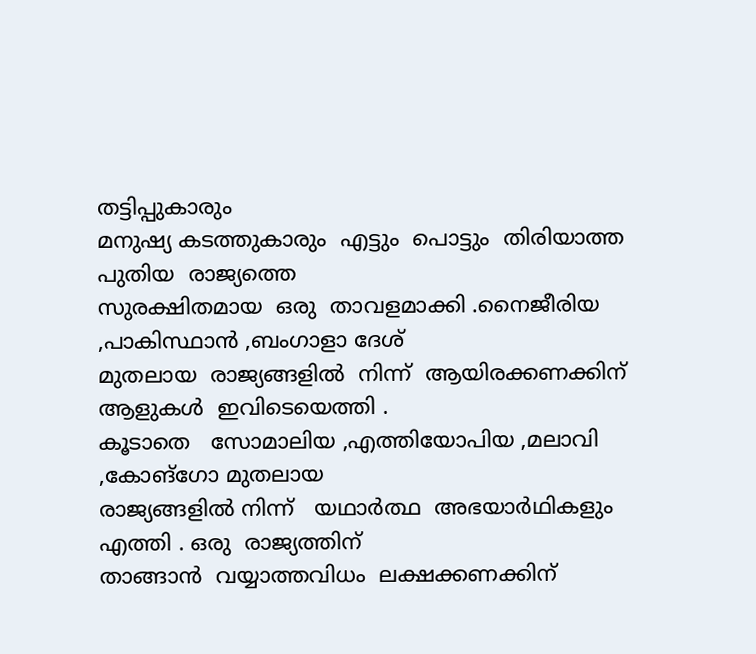തട്ടിപ്പുകാരും
മനുഷ്യ കടത്തുകാരും  എട്ടും  പൊട്ടും  തിരിയാത്ത  പുതിയ  രാജ്യത്തെ
സുരക്ഷിതമായ  ഒരു  താവളമാക്കി .നൈജീരിയ ,പാകിസ്ഥാൻ ,ബംഗാളാ ദേശ്
മുതലായ  രാജ്യങ്ങളിൽ  നിന്ന്  ആയിരക്കണക്കിന്  ആളുകൾ  ഇവിടെയെത്തി .
കൂടാതെ   സോമാലിയ ,എത്തിയോപിയ ,മലാവി ,കോങ്ഗോ മുതലായ
രാജ്യങ്ങളിൽ നിന്ന്   യഥാർത്ഥ  അഭയാർഥികളും  എത്തി . ഒരു  രാജ്യത്തിന്‌
താങ്ങാൻ  വയ്യാത്തവിധം  ലക്ഷക്കണക്കിന്‌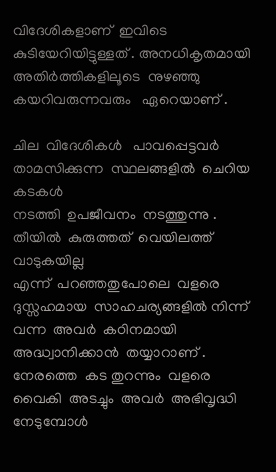വിദേശികളാണ്  ഇവിടെ
കുടിയേറിയിട്ടുള്ളത്‌ . അനധികൃതമായി  അതിർത്തികളിലൂടെ  നുഴഞ്ഞു കയറിവരുന്നവരും   ഏറെയാണ്‌ .

ചില  വിദേശികൾ   പാവപ്പെട്ടവർ  താമസിക്കുന്ന  സ്ഥലങ്ങളിൽ  ചെറിയ കടകൾ
നടത്തി  ഉപജീവനം  നടത്തുന്നു . തീയിൽ  കുരുത്തത്  വെയിലത്ത്‌  വാടുകയില്ല
എന്ന്  പറഞ്ഞതുപോലെ  വളരെ  ദുസ്സഹമായ  സാഹചര്യങ്ങളിൽ നിന്ന്
വന്ന  അവർ  കഠിനമായി   അദ്ധ്വാനിക്കാൻ  തയ്യാറാണ് . നേരത്തെ  കട തുറന്നും  വളരെ  വൈകി  അടച്ചും  അവർ  അഭിവൃദ്ധി  നേടുമ്പോൾ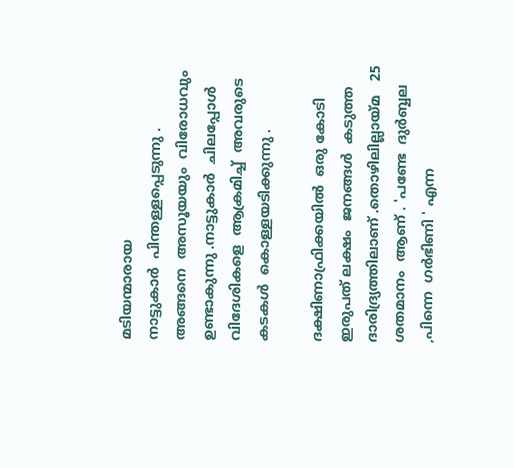മടിയന്മാരായ
നാട്ടുകാർ  പിന്തള്ളപ്പെടുന്നു . അങ്ങനെ  അസൂയയും  വിരോധവും  ഉണ്ടാകുന്നു .നാട്ടുകാർ  ചിലപ്പോൾ  വിദേശികളെ  ആക്രമിച്ച്  അവരുടെ
കടകൾ  കൊള്ളയടിക്കുന്നു .

ദക്ഷിണാഫ്രിക്കയിൽ  ഒരു കോടി  ഇരുപത് ലക്ഷം  ജനങ്ങൾ  കടുത്ത  ദാരിദ്ര്യത്തിലാണ് .തൊഴിലില്ലായ്മ   25  ശതമാനം  ആണ് . 'പണ്ടേ  ദുർബ്ബല ,പിന്നെ  ഗർഭിണി ' എന്ന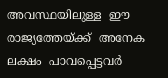അവസ്ഥയിലുള്ള  ഈ  രാജ്യത്തേയ്ക്ക്  അനേക ലക്ഷം  പാവപ്പെട്ടവർ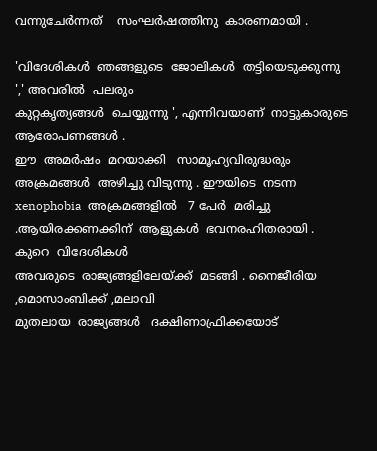വന്നുചേർന്നത്    സംഘർഷത്തിനു  കാരണമായി .

'വിദേശികൾ  ഞങ്ങളുടെ  ജോലികൾ  തട്ടിയെടുക്കുന്നു ',' അവരിൽ  പലരും
കുറ്റകൃത്യങ്ങൾ  ചെയ്യുന്നു ', എന്നിവയാണ്  നാട്ടുകാരുടെ  ആരോപണങ്ങൾ .
ഈ  അമർഷം  മറയാക്കി   സാമൂഹ്യവിരുദ്ധരും  അക്രമങ്ങൾ  അഴിച്ചു വിടുന്നു . ഈയിടെ  നടന്ന  xenophobia  അക്രമങ്ങളിൽ   7 പേർ  മരിച്ചു .ആയിരക്കണക്കിന്  ആളുകൾ  ഭവനരഹിതരായി . കുറെ  വിദേശികൾ
അവരുടെ  രാജ്യങ്ങളിലേയ്ക്ക്  മടങ്ങി . നൈജീരിയ ,മൊസാംബിക്ക് ,മലാവി
മുതലായ  രാജ്യങ്ങൾ   ദക്ഷിണാഫ്രിക്കയോട്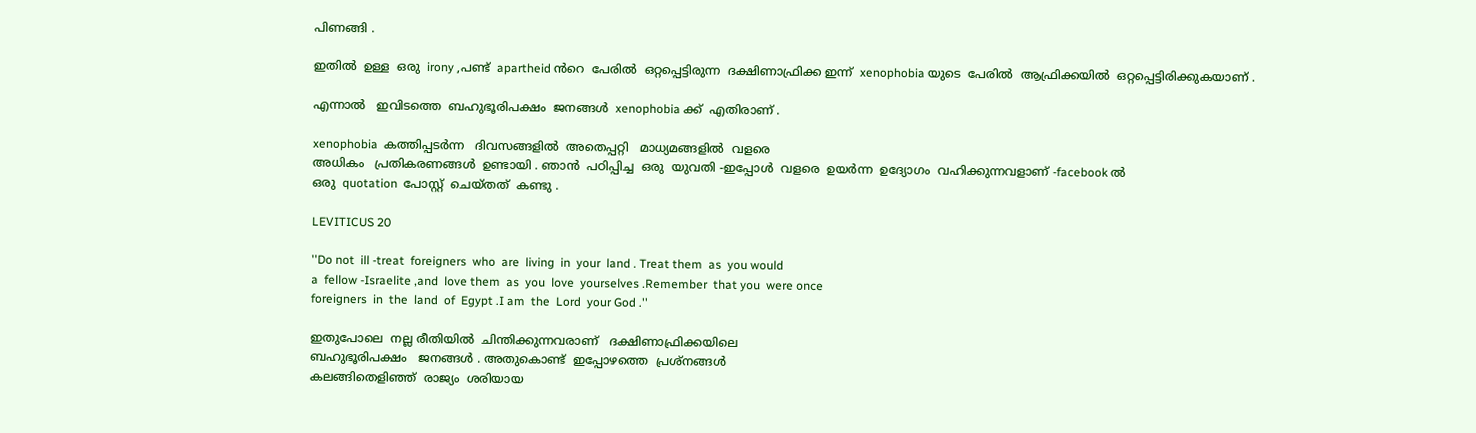പിണങ്ങി .

ഇതിൽ  ഉള്ള  ഒരു  irony ,പണ്ട്  apartheid ൻറെ  പേരിൽ  ഒറ്റപ്പെട്ടിരുന്ന  ദക്ഷിണാഫ്രിക്ക ഇന്ന്  xenophobia യുടെ  പേരിൽ  ആഫ്രിക്കയിൽ  ഒറ്റപ്പെട്ടിരിക്കുകയാണ് .

എന്നാൽ   ഇവിടത്തെ  ബഹുഭൂരിപക്ഷം  ജനങ്ങൾ  xenophobia ക്ക്  എതിരാണ് .

xenophobia  കത്തിപ്പടർന്ന   ദിവസങ്ങളിൽ  അതെപ്പറ്റി   മാധ്യമങ്ങളിൽ  വളരെ
അധികം   പ്രതികരണങ്ങൾ  ഉണ്ടായി . ഞാൻ  പഠിപ്പിച്ച  ഒരു  യുവതി -ഇപ്പോൾ  വളരെ  ഉയർന്ന  ഉദ്യോഗം  വഹിക്കുന്നവളാണ് -facebook ൽ
ഒരു  quotation  പോസ്റ്റ്‌  ചെയ്തത്  കണ്ടു .

LEVITICUS 20

''Do not  ill -treat  foreigners  who  are  living  in  your  land . Treat them  as  you would
a  fellow -Israelite ,and  love them  as  you  love  yourselves .Remember  that you  were once
foreigners  in  the  land  of  Egypt .I am  the  Lord  your God .''

ഇതുപോലെ  നല്ല രീതിയിൽ  ചിന്തിക്കുന്നവരാണ്   ദക്ഷിണാഫ്രിക്കയിലെ
ബഹുഭൂരിപക്ഷം   ജനങ്ങൾ . അതുകൊണ്ട്  ഇപ്പോഴത്തെ  പ്രശ്നങ്ങൾ
കലങ്ങിതെളിഞ്ഞ്  രാജ്യം  ശരിയായ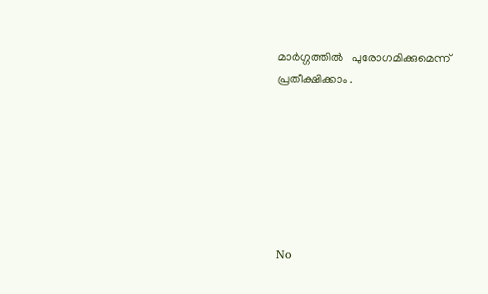മാർഗ്ഗത്തിൽ   പുരോഗമിക്കുമെന്ന്
പ്രതീക്ഷിക്കാം .







No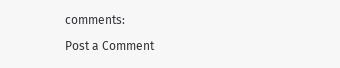comments:

Post a Comment